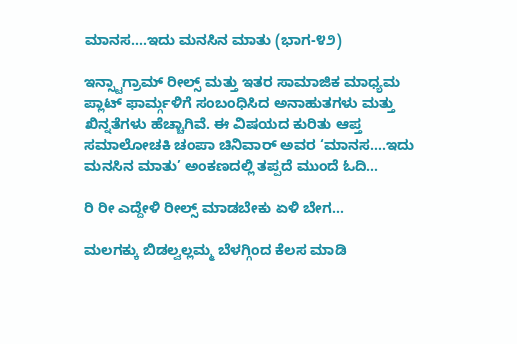ಮಾನಸ….ಇದು ಮನಸಿನ ಮಾತು (ಭಾಗ-೪೨)

ಇನ್ಸ್ಟಾಗ್ರಾಮ್ ರೀಲ್ಸ್ ಮತ್ತು ಇತರ ಸಾಮಾಜಿಕ ಮಾಧ್ಯಮ ಪ್ಲಾಟ್‌ ಫಾರ್ಮ್ಗಳಿಗೆ ಸಂಬಂಧಿಸಿದ ಅನಾಹುತಗಳು ಮತ್ತು ಖಿನ್ನತೆಗಳು ಹೆಚ್ಚಾಗಿವೆ. ಈ ವಿಷಯದ ಕುರಿತು ಆಪ್ತ ಸಮಾಲೋಚಕಿ ಚಂಪಾ ಚಿನಿವಾರ್ ಅವರ ‘ಮಾನಸ….ಇದು ಮನಸಿನ ಮಾತು’ ಅಂಕಣದಲ್ಲಿ ತಪ್ಪದೆ ಮುಂದೆ ಓದಿ…

ರಿ ರೀ ಎದ್ದೇಳಿ ರೀಲ್ಸ್ ಮಾಡಬೇಕು ಏಳಿ ಬೇಗ…

ಮಲಗಕ್ಕು ಬಿಡಲ್ವಲ್ಲಮ್ಮ ಬೆಳಗ್ಗಿಂದ ಕೆಲಸ ಮಾಡಿ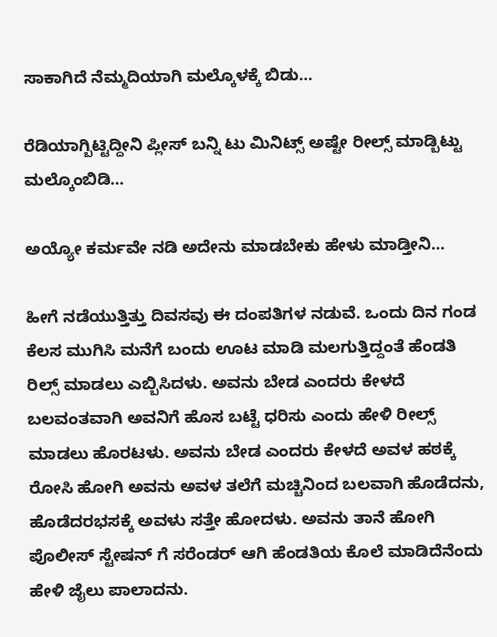ಸಾಕಾಗಿದೆ ನೆಮ್ಮದಿಯಾಗಿ ಮಲ್ಕೊಳಕ್ಕೆ ಬಿಡು…

ರೆಡಿಯಾಗ್ಬಿಟ್ಟಿದ್ದೀನಿ ಪ್ಲೀಸ್ ಬನ್ನಿ ಟು ಮಿನಿಟ್ಸ್ ಅಷ್ಟೇ ರೀಲ್ಸ್ ಮಾಡ್ಬಿಟ್ಟು ಮಲ್ಕೊಂಬಿಡಿ…

ಅಯ್ಯೋ ಕರ್ಮವೇ ನಡಿ ಅದೇನು ಮಾಡಬೇಕು ಹೇಳು ಮಾಡ್ತೀನಿ…

ಹೀಗೆ ನಡೆಯುತ್ತಿತ್ತು ದಿವಸವು ಈ ದಂಪತಿಗಳ ನಡುವೆ. ಒಂದು ದಿನ ಗಂಡ ಕೆಲಸ ಮುಗಿಸಿ ಮನೆಗೆ ಬಂದು ಊಟ ಮಾಡಿ ಮಲಗುತ್ತಿದ್ದಂತೆ ಹೆಂಡತಿ ರಿಲ್ಸ್ ಮಾಡಲು ಎಬ್ಬಿಸಿದಳು. ಅವನು ಬೇಡ ಎಂದರು ಕೇಳದೆ ಬಲವಂತವಾಗಿ ಅವನಿಗೆ ಹೊಸ ಬಟ್ಟೆ ಧರಿಸು ಎಂದು ಹೇಳಿ ರೀಲ್ಸ್ ಮಾಡಲು ಹೊರಟಳು. ಅವನು ಬೇಡ ಎಂದರು ಕೇಳದೆ ಅವಳ ಹಠಕ್ಕೆ ರೋಸಿ ಹೋಗಿ ಅವನು ಅವಳ ತಲೆಗೆ ಮಚ್ಚಿನಿಂದ ಬಲವಾಗಿ ಹೊಡೆದನು, ಹೊಡೆದರಭಸಕ್ಕೆ ಅವಳು ಸತ್ತೇ ಹೋದಳು. ಅವನು ತಾನೆ ಹೋಗಿ ಪೊಲೀಸ್ ಸ್ಟೇಷನ್ ಗೆ ಸರೆಂಡರ್ ಆಗಿ ಹೆಂಡತಿಯ ಕೊಲೆ ಮಾಡಿದೆನೆಂದು ಹೇಳಿ ಜೈಲು ಪಾಲಾದನು.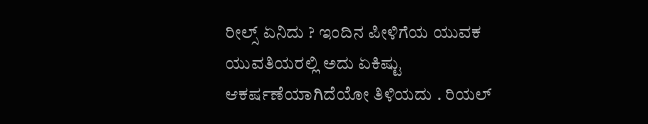ರೀಲ್ಸ್ ಏನಿದು ? ಇಂದಿನ ಪೀಳಿಗೆಯ ಯುವಕ ಯುವತಿಯರಲ್ಲಿ ಅದು ಏಕಿಷ್ಟು ಆಕರ್ಷಣೆಯಾಗಿದೆಯೋ ತಿಳಿಯದು . ರಿಯಲ್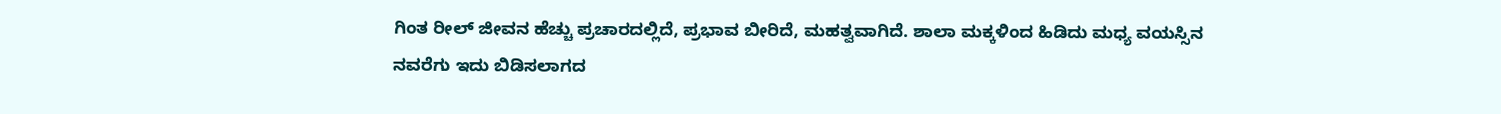ಗಿಂತ ರೀಲ್ ಜೀವನ ಹೆಚ್ಚು ಪ್ರಚಾರದಲ್ಲಿದೆ, ಪ್ರಭಾವ ಬೀರಿದೆ, ಮಹತ್ವವಾಗಿದೆ. ಶಾಲಾ ಮಕ್ಕಳಿಂದ ಹಿಡಿದು ಮಧ್ಯ ವಯಸ್ಸಿನ ನವರೆಗು ಇದು ಬಿಡಿಸಲಾಗದ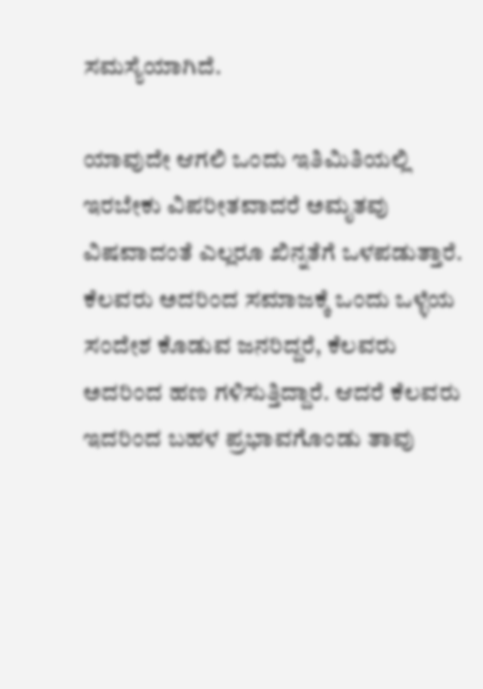ಸಮಸ್ಯೆಯಾಗಿದೆ.

ಯಾವುದೇ ಆಗಲಿ ಒಂದು ಇತಿಮಿತಿಯಲ್ಲಿ ಇರಬೇಕು ವಿಪರೀತವಾದರೆ ಅಮೃತವು ವಿಷವಾದಂತೆ ಎಲ್ಲರೂ ಖಿನ್ನತೆಗೆ ಒಳಪಡುತ್ತಾರೆ. ಕೆಲವರು ಅದರಿಂದ ಸಮಾಜಕ್ಕೆ ಒಂದು ಒಳ್ಳೆಯ ಸಂದೇಶ ಕೊಡುವ ಜನರಿದ್ದರೆ, ಕೆಲವರು ಅದರಿಂದ ಹಣ ಗಳಿಸುತ್ತಿದ್ದಾರೆ. ಆದರೆ ಕೆಲವರು ಇದರಿಂದ ಬಹಳ ಪ್ರಭಾವಗೊಂಡು ತಾವು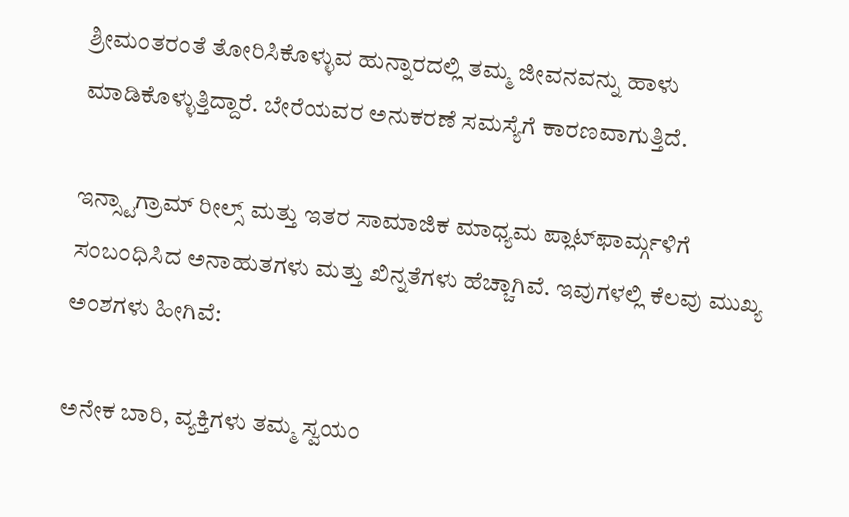ಶ್ರೀಮಂತರಂತೆ ತೋರಿಸಿಕೊಳ್ಳುವ ಹುನ್ನಾರದಲ್ಲಿ ತಮ್ಮ ಜೀವನವನ್ನು ಹಾಳು ಮಾಡಿಕೊಳ್ಳುತ್ತಿದ್ದಾರೆ. ಬೇರೆಯವರ ಅನುಕರಣೆ ಸಮಸ್ಯೆಗೆ ಕಾರಣವಾಗುತ್ತಿದೆ.

ಇನ್ಸ್ಟಾಗ್ರಾಮ್ ರೀಲ್ಸ್ ಮತ್ತು ಇತರ ಸಾಮಾಜಿಕ ಮಾಧ್ಯಮ ಪ್ಲಾಟ್‌ಫಾರ್ಮ್ಗಳಿಗೆ ಸಂಬಂಧಿಸಿದ ಅನಾಹುತಗಳು ಮತ್ತು ಖಿನ್ನತೆಗಳು ಹೆಚ್ಚಾಗಿವೆ. ಇವುಗಳಲ್ಲಿ ಕೆಲವು ಮುಖ್ಯ ಅಂಶಗಳು ಹೀಗಿವೆ:

ಅನೇಕ ಬಾರಿ, ವ್ಯಕ್ತಿಗಳು ತಮ್ಮ ಸ್ವಯಂ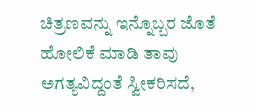ಚಿತ್ರಣವನ್ನು ಇನ್ನೊಬ್ಬರ ಜೊತೆ ಹೋಲಿಕೆ ಮಾಡಿ ತಾವು ಅಗತ್ಯವಿದ್ದಂತೆ ಸ್ವೀಕರಿಸದೆ,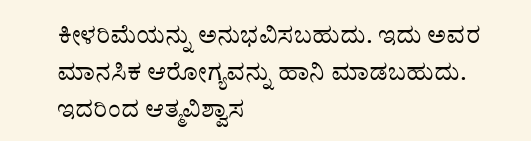ಕೀಳರಿಮೆಯನ್ನು ಅನುಭವಿಸಬಹುದು. ಇದು ಅವರ ಮಾನಸಿಕ ಆರೋಗ್ಯವನ್ನು ಹಾನಿ ಮಾಡಬಹುದು. ಇದರಿಂದ ಆತ್ಮವಿಶ್ವಾಸ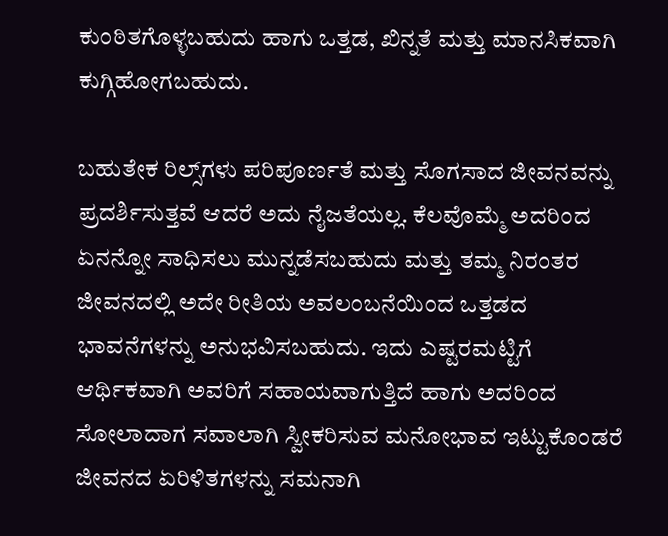ಕುಂಠಿತಗೊಳ್ಳಬಹುದು ಹಾಗು ಒತ್ತಡ, ಖಿನ್ನತೆ ಮತ್ತು ಮಾನಸಿಕವಾಗಿ ಕುಗ್ಗಿಹೋಗಬಹುದು.

ಬಹುತೇಕ ರಿಲ್ಸ್‌ಗಳು ಪರಿಪೂರ್ಣತೆ ಮತ್ತು ಸೊಗಸಾದ ಜೀವನವನ್ನು ಪ್ರದರ್ಶಿಸುತ್ತವೆ ಆದರೆ ಅದು ನೈಜತೆಯಲ್ಲ. ಕೆಲವೊಮ್ಮೆ ಅದರಿಂದ ಏನನ್ನೋ ಸಾಧಿಸಲು ಮುನ್ನಡೆಸಬಹುದು ಮತ್ತು ತಮ್ಮ ನಿರಂತರ ಜೀವನದಲ್ಲಿ ಅದೇ ರೀತಿಯ ಅವಲಂಬನೆಯಿಂದ ಒತ್ತಡದ ಭಾವನೆಗಳನ್ನು ಅನುಭವಿಸಬಹುದು. ಇದು ಎಷ್ಟರಮಟ್ಟಿಗೆ ಆರ್ಥಿಕವಾಗಿ ಅವರಿಗೆ ಸಹಾಯವಾಗುತ್ತಿದೆ ಹಾಗು ಅದರಿಂದ ಸೋಲಾದಾಗ ಸವಾಲಾಗಿ ಸ್ವೀಕರಿಸುವ ಮನೋಭಾವ ಇಟ್ಟುಕೊಂಡರೆ ಜೀವನದ ಏರಿಳಿತಗಳನ್ನು ಸಮನಾಗಿ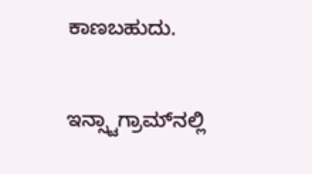ಕಾಣಬಹುದು.

ಇನ್ಸ್ಟಾಗ್ರಾಮ್‌ನಲ್ಲಿ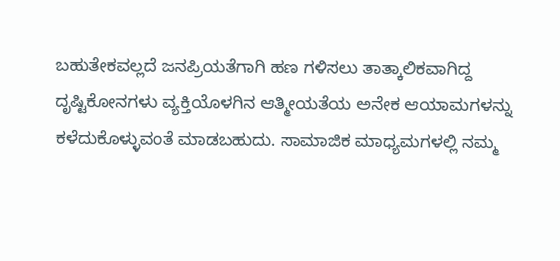ಬಹುತೇಕವಲ್ಲದೆ ಜನಪ್ರಿಯತೆಗಾಗಿ ಹಣ ಗಳಿಸಲು ತಾತ್ಕಾಲಿಕವಾಗಿದ್ದ ದೃಷ್ಟಿಕೋನಗಳು ವ್ಯಕ್ತಿಯೊಳಗಿನ ಆತ್ಮೀಯತೆಯ ಅನೇಕ ಆಯಾಮಗಳನ್ನು ಕಳೆದುಕೊಳ್ಳುವಂತೆ ಮಾಡಬಹುದು. ಸಾಮಾಜಿಕ ಮಾಧ್ಯಮಗಳಲ್ಲಿ ನಮ್ಮ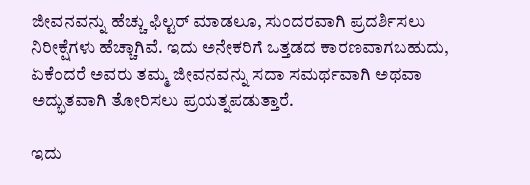ಜೀವನವನ್ನು ಹೆಚ್ಚು ಫಿಲ್ಟರ್ ಮಾಡಲೂ, ಸುಂದರವಾಗಿ ಪ್ರದರ್ಶಿಸಲು ನಿರೀಕ್ಷೆಗಳು ಹೆಚ್ಚಾಗಿವೆ. ಇದು ಅನೇಕರಿಗೆ ಒತ್ತಡದ ಕಾರಣವಾಗಬಹುದು, ಏಕೆಂದರೆ ಅವರು ತಮ್ಮ ಜೀವನವನ್ನು ಸದಾ ಸಮರ್ಥವಾಗಿ ಅಥವಾ ಅದ್ಭುತವಾಗಿ ತೋರಿಸಲು ಪ್ರಯತ್ನಪಡುತ್ತಾರೆ.

ಇದು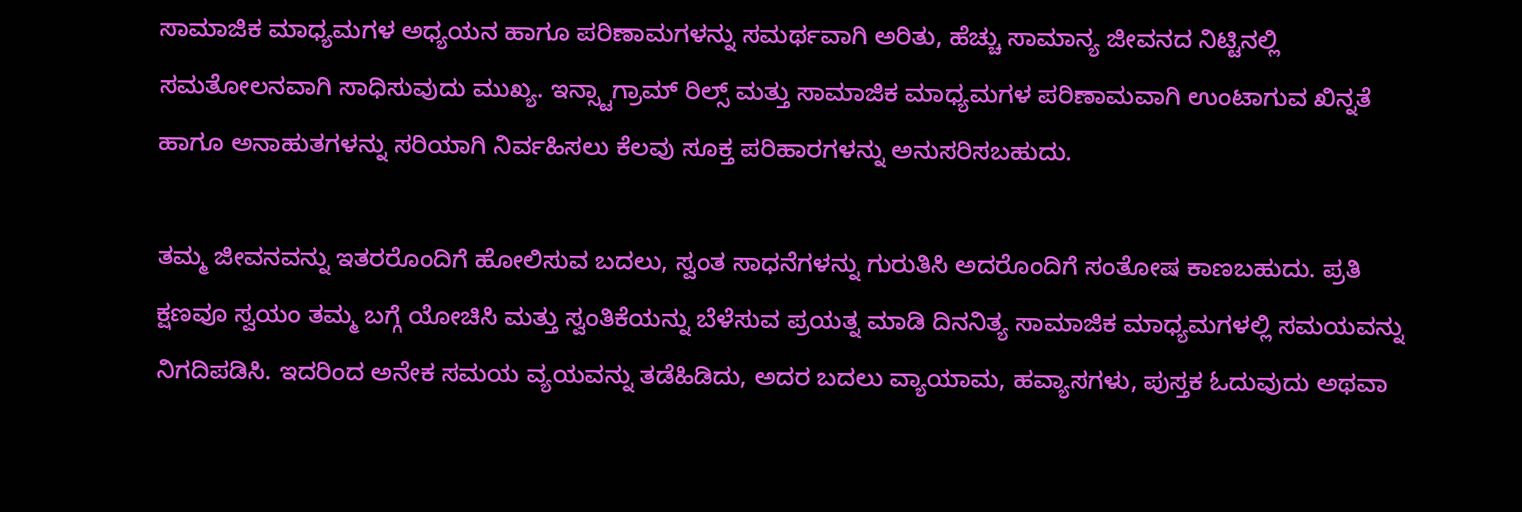ಸಾಮಾಜಿಕ ಮಾಧ್ಯಮಗಳ ಅಧ್ಯಯನ ಹಾಗೂ ಪರಿಣಾಮಗಳನ್ನು ಸಮರ್ಥವಾಗಿ ಅರಿತು, ಹೆಚ್ಚು ಸಾಮಾನ್ಯ ಜೀವನದ ನಿಟ್ಟಿನಲ್ಲಿ ಸಮತೋಲನವಾಗಿ ಸಾಧಿಸುವುದು ಮುಖ್ಯ. ಇನ್ಸ್ಟಾಗ್ರಾಮ್ ರಿಲ್ಸ್ ಮತ್ತು ಸಾಮಾಜಿಕ ಮಾಧ್ಯಮಗಳ ಪರಿಣಾಮವಾಗಿ ಉಂಟಾಗುವ ಖಿನ್ನತೆ ಹಾಗೂ ಅನಾಹುತಗಳನ್ನು ಸರಿಯಾಗಿ ನಿರ್ವಹಿಸಲು ಕೆಲವು ಸೂಕ್ತ ಪರಿಹಾರಗಳನ್ನು ಅನುಸರಿಸಬಹುದು.

ತಮ್ಮ ಜೀವನವನ್ನು ಇತರರೊಂದಿಗೆ ಹೋಲಿಸುವ ಬದಲು, ಸ್ವಂತ ಸಾಧನೆಗಳನ್ನು ಗುರುತಿಸಿ ಅದರೊಂದಿಗೆ ಸಂತೋಷ ಕಾಣಬಹುದು. ಪ್ರತಿ ಕ್ಷಣವೂ ಸ್ವಯಂ ತಮ್ಮ ಬಗ್ಗೆ ಯೋಚಿಸಿ ಮತ್ತು ಸ್ವಂತಿಕೆಯನ್ನು ಬೆಳೆಸುವ ಪ್ರಯತ್ನ ಮಾಡಿ ದಿನನಿತ್ಯ ಸಾಮಾಜಿಕ ಮಾಧ್ಯಮಗಳಲ್ಲಿ ಸಮಯವನ್ನು ನಿಗದಿಪಡಿಸಿ. ಇದರಿಂದ ಅನೇಕ ಸಮಯ ವ್ಯಯವನ್ನು ತಡೆಹಿಡಿದು, ಅದರ ಬದಲು ವ್ಯಾಯಾಮ, ಹವ್ಯಾಸಗಳು, ಪುಸ್ತಕ ಓದುವುದು ಅಥವಾ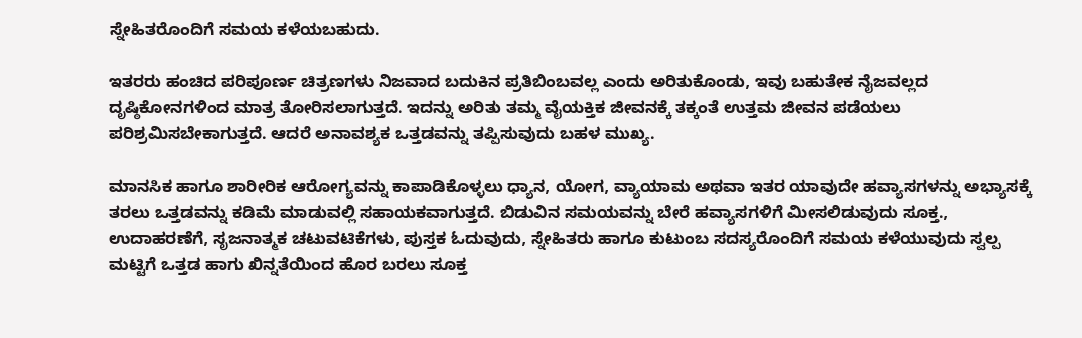ಸ್ನೇಹಿತರೊಂದಿಗೆ ಸಮಯ ಕಳೆಯಬಹುದು.

ಇತರರು ಹಂಚಿದ ಪರಿಪೂರ್ಣ ಚಿತ್ರಣಗಳು ನಿಜವಾದ ಬದುಕಿನ ಪ್ರತಿಬಿಂಬವಲ್ಲ ಎಂದು ಅರಿತುಕೊಂಡು, ಇವು ಬಹುತೇಕ ನೈಜವಲ್ಲದ ದೃಷ್ಠಿಕೋನಗಳಿಂದ ಮಾತ್ರ ತೋರಿಸಲಾಗುತ್ತದೆ. ಇದನ್ನು ಅರಿತು ತಮ್ಮ ವೈಯಕ್ತಿಕ ಜೀವನಕ್ಕೆ ತಕ್ಕಂತೆ ಉತ್ತಮ ಜೀವನ ಪಡೆಯಲು ಪರಿಶ್ರಮಿಸಬೇಕಾಗುತ್ತದೆ. ಆದರೆ ಅನಾವಶ್ಯಕ ಒತ್ತಡವನ್ನು ತಪ್ಪಿಸುವುದು ಬಹಳ ಮುಖ್ಯ.

ಮಾನಸಿಕ ಹಾಗೂ ಶಾರೀರಿಕ ಆರೋಗ್ಯವನ್ನು ಕಾಪಾಡಿಕೊಳ್ಳಲು ಧ್ಯಾನ, ಯೋಗ, ವ್ಯಾಯಾಮ ಅಥವಾ ಇತರ ಯಾವುದೇ ಹವ್ಯಾಸಗಳನ್ನು ಅಭ್ಯಾಸಕ್ಕೆ ತರಲು ಒತ್ತಡವನ್ನು ಕಡಿಮೆ ಮಾಡುವಲ್ಲಿ ಸಹಾಯಕವಾಗುತ್ತದೆ. ಬಿಡುವಿನ ಸಮಯವನ್ನು ಬೇರೆ ಹವ್ಯಾಸಗಳಿಗೆ ಮೀಸಲಿಡುವುದು ಸೂಕ್ತ., ಉದಾಹರಣೆಗೆ, ಸೃಜನಾತ್ಮಕ ಚಟುವಟಿಕೆಗಳು, ಪುಸ್ತಕ ಓದುವುದು, ಸ್ನೇಹಿತರು ಹಾಗೂ ಕುಟುಂಬ ಸದಸ್ಯರೊಂದಿಗೆ ಸಮಯ ಕಳೆಯುವುದು ಸ್ವಲ್ಪ ಮಟ್ಟಿಗೆ ಒತ್ತಡ ಹಾಗು ಖಿನ್ನತೆಯಿಂದ ಹೊರ ಬರಲು ಸೂಕ್ತ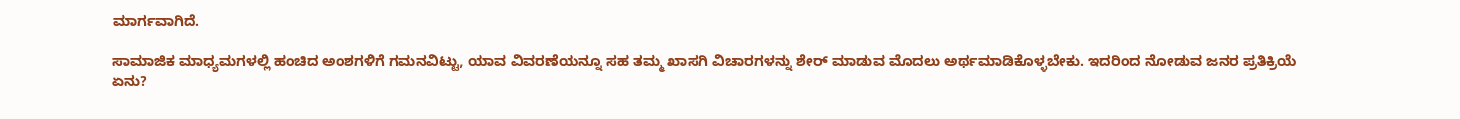ಮಾರ್ಗವಾಗಿದೆ.

ಸಾಮಾಜಿಕ ಮಾಧ್ಯಮಗಳಲ್ಲಿ ಹಂಚಿದ ಅಂಶಗಳಿಗೆ ಗಮನವಿಟ್ಟು, ಯಾವ ವಿವರಣೆಯನ್ನೂ ಸಹ ತಮ್ಮ ಖಾಸಗಿ ವಿಚಾರಗಳನ್ನು ಶೇರ್ ಮಾಡುವ ಮೊದಲು ಅರ್ಥಮಾಡಿಕೊಳ್ಳಬೇಕು. ಇದರಿಂದ ನೋಡುವ ಜನರ ಪ್ರತಿಕ್ರಿಯೆ ಏನು?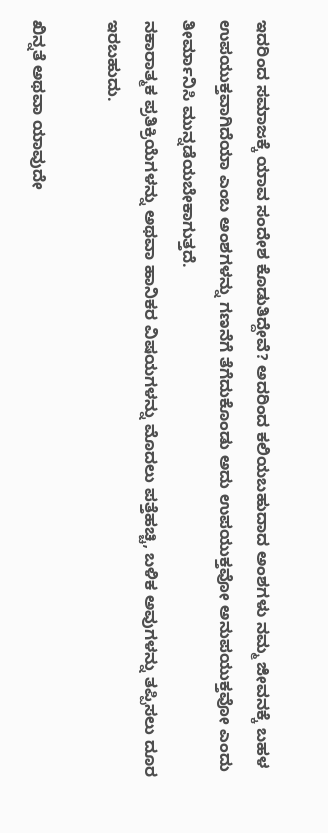ಇದರಿಂದ ಸಮಾಜಕ್ಕೆ ಯಾವ ಸಂದೇಶ ಕೊಡುತಿದ್ದೇವೆ? ಅದರಿಂದ ಕಲಿಯಬಹುದಾದ ಅಂಶಗಳು ನಮ್ಮ ಜೀವನಕ್ಕೆ ಬಹಳ ಉಪಯುಕ್ತವಾಗಿದೆಯಾ ಎಂಬ ಅಂಶಗಳನ್ನು ಗಣನೆಗೆ ತೆಗೆದುಕೊಂಡು ಅದು ಉಪಯುಕ್ತವೋ ಅನುಪಯುಕ್ತವೋ ಎಂದು ತೀರ್ಮಾನಿಸಿ ಮುನ್ನಡೆಯಬೇಕಾಗುತ್ತದೆ.
ನಕಾರಾತ್ಮಕ ಪ್ರತಿಕ್ರಿಯೆಗಳನ್ನು ಅಥವಾ ಹಾನಿಕರ ವಿಷಯಗಳನ್ನು ಮೊದಲು ಪತ್ತೆಹಚ್ಚಿ, ಬಳಿಕ ಅವುಗಳನ್ನು ತಪ್ಪಿಸಲು ದೂರ ಇರಬಹುದು.

ಖಿನ್ನತೆ ಅಥವಾ ಯಾವುದೇ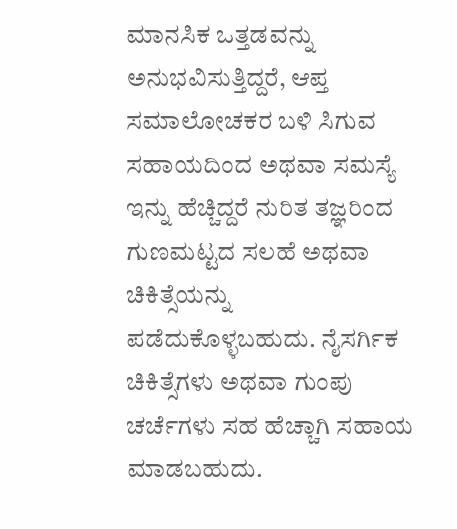ಮಾನಸಿಕ ಒತ್ತಡವನ್ನು ಅನುಭವಿಸುತ್ತಿದ್ದರೆ, ಆಪ್ತ ಸಮಾಲೋಚಕರ ಬಳಿ ಸಿಗುವ ಸಹಾಯದಿಂದ ಅಥವಾ ಸಮಸ್ಯೆ ಇನ್ನು ಹೆಚ್ಚಿದ್ದರೆ ನುರಿತ ತಜ್ಞರಿಂದ ಗುಣಮಟ್ಟದ ಸಲಹೆ ಅಥವಾ ಚಿಕಿತ್ಸೆಯನ್ನು ಪಡೆದುಕೊಳ್ಳಬಹುದು. ನೈಸರ್ಗಿಕ ಚಿಕಿತ್ಸೆಗಳು ಅಥವಾ ಗುಂಪು ಚರ್ಚೆಗಳು ಸಹ ಹೆಚ್ಚಾಗಿ ಸಹಾಯ ಮಾಡಬಹುದು.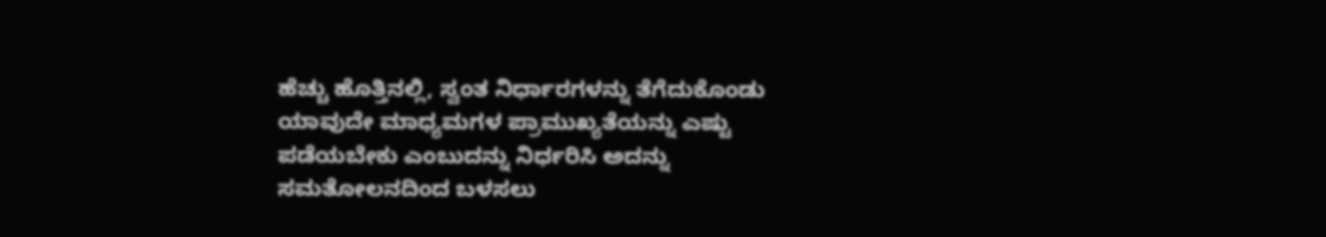ಹೆಚ್ಚು ಹೊತ್ತಿನಲ್ಲಿ, ಸ್ವಂತ ನಿರ್ಧಾರಗಳನ್ನು ತೆಗೆದುಕೊಂಡು ಯಾವುದೇ ಮಾಧ್ಯಮಗಳ ಪ್ರಾಮುಖ್ಯತೆಯನ್ನು ಎಷ್ಟು ಪಡೆಯಬೇಕು ಎಂಬುದನ್ನು ನಿರ್ಧರಿಸಿ ಅದನ್ನು ಸಮತೋಲನದಿಂದ ಬಳಸಲು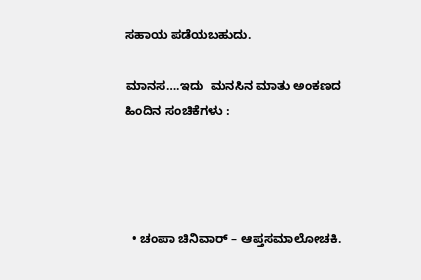ಸಹಾಯ ಪಡೆಯಬಹುದು.

ಮಾನಸ….ಇದು  ಮನಸಿನ ಮಾತು ಅಂಕಣದ ಹಿಂದಿನ ಸಂಚಿಕೆಗಳು :




  • ಚಂಪಾ ಚಿನಿವಾರ್ – ಆಪ್ತಸಮಾಲೋಚಕಿ.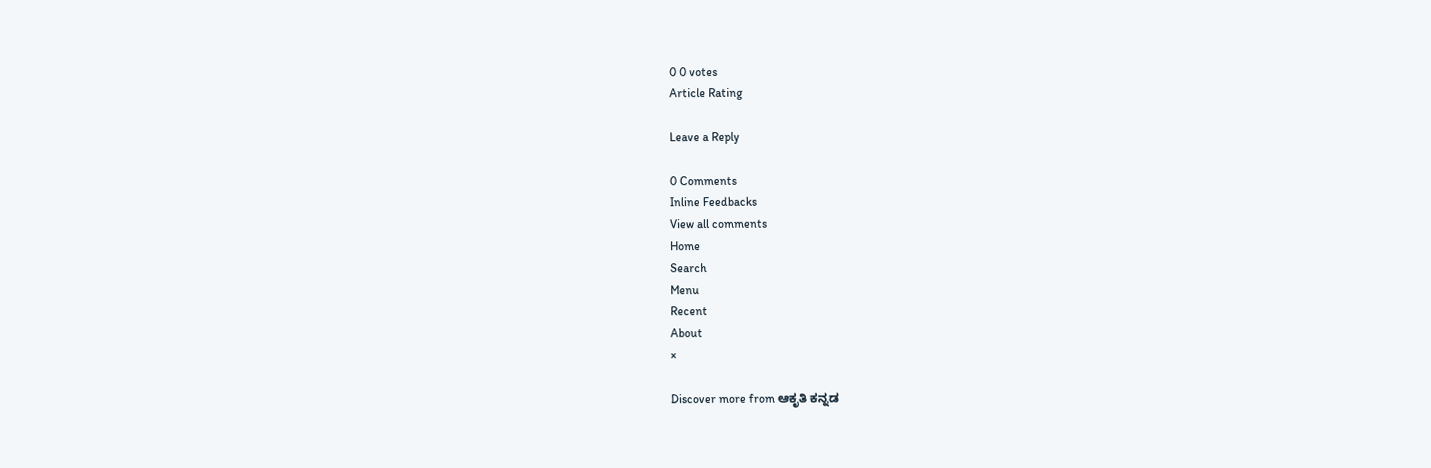0 0 votes
Article Rating

Leave a Reply

0 Comments
Inline Feedbacks
View all comments
Home
Search
Menu
Recent
About
×

Discover more from ಆಕೃತಿ ಕನ್ನಡ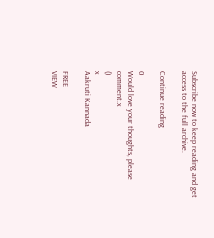Subscribe now to keep reading and get access to the full archive.

Continue reading

0
Would love your thoughts, please comment.x
()
x
Aakruti Kannada

FREE
VIEW